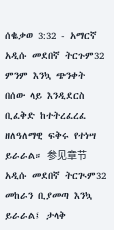ሰቈቃወ 3:32 - አማርኛ አዲሱ መደበኛ ትርጉም32 ምንም እንኳ ጭንቀት በሰው ላይ እንዲደርስ ቢፈቅድ ከተትረፈረፈ ዘለዓለማዊ ፍቅሩ የተነሣ ይራራል። 参见章节አዲሱ መደበኛ ትርጒም32 መከራን ቢያመጣ እንኳ ይራራል፤ ታላቅ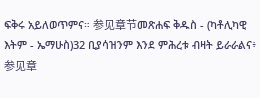ፍቅሩ አይለወጥምና። 参见章节መጽሐፍ ቅዱስ - (ካቶሊካዊ እትም - ኤማሁስ)32 ቢያሳዝንም እንደ ምሕረቱ ብዛት ይራራልና፥ 参见章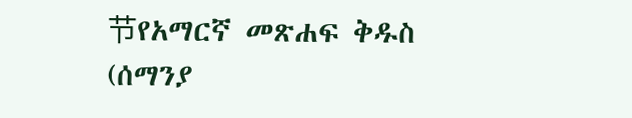节የአማርኛ መጽሐፍ ቅዱስ (ሰማንያ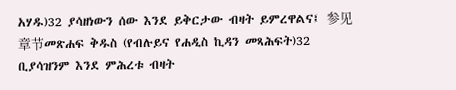አሃዱ)32 ያሳዘነውን ሰው እንደ ይቅርታው ብዛት ይምረዋልና፤ 参见章节መጽሐፍ ቅዱስ (የብሉይና የሐዲስ ኪዳን መጻሕፍት)32 ቢያሳዝንም እንደ ምሕረቱ ብዛት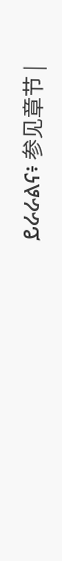ይራራልና፥ 参见章节 |